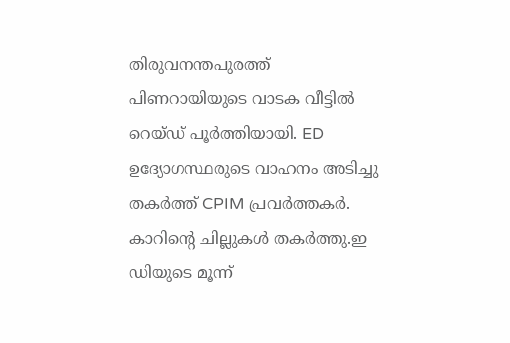തിരുവനന്തപുരത്ത് പിണറായിയുടെ വാടക വീട്ടിൽ റെയ്ഡ് പൂർത്തിയായി. ED ഉദ്യോഗസ്ഥരുടെ വാഹനം അടിച്ചു തകർത്ത് CPIM പ്രവർത്തകർ. കാറിന്റെ ചില്ലുകൾ തകർത്തു.ഇ ഡിയുടെ മൂന്ന്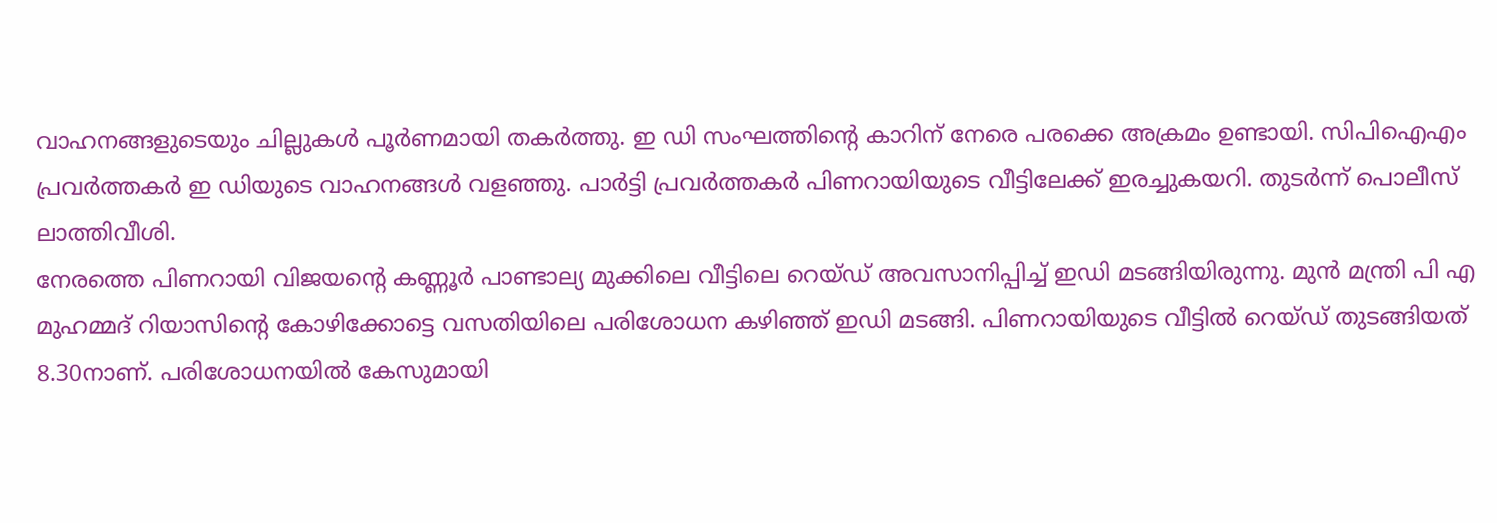വാഹനങ്ങളുടെയും ചില്ലുകൾ പൂർണമായി തകർത്തു. ഇ ഡി സംഘത്തിൻ്റെ കാറിന് നേരെ പരക്കെ അക്രമം ഉണ്ടായി. സിപിഐഎം പ്രവർത്തകർ ഇ ഡിയുടെ വാഹനങ്ങൾ വളഞ്ഞു. പാർട്ടി പ്രവർത്തകർ പിണറായിയുടെ വീട്ടിലേക്ക് ഇരച്ചുകയറി. തുടർന്ന് പൊലീസ് ലാത്തിവീശി.
നേരത്തെ പിണറായി വിജയന്റെ കണ്ണൂർ പാണ്ടാല്യ മുക്കിലെ വീട്ടിലെ റെയ്ഡ് അവസാനിപ്പിച്ച് ഇഡി മടങ്ങിയിരുന്നു. മുൻ മന്ത്രി പി എ മുഹമ്മദ് റിയാസിന്റെ കോഴിക്കോട്ടെ വസതിയിലെ പരിശോധന കഴിഞ്ഞ് ഇഡി മടങ്ങി. പിണറായിയുടെ വീട്ടിൽ റെയ്ഡ് തുടങ്ങിയത് 8.30നാണ്. പരിശോധനയിൽ കേസുമായി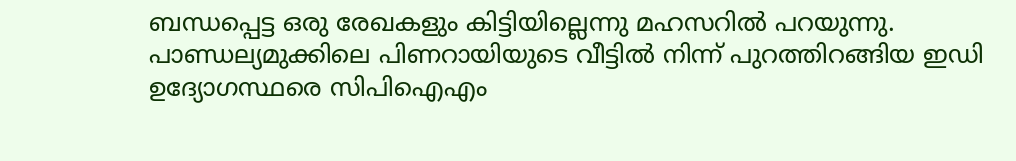ബന്ധപ്പെട്ട ഒരു രേഖകളും കിട്ടിയില്ലെന്നു മഹസറിൽ പറയുന്നു.
പാണ്ഡല്യമുക്കിലെ പിണറായിയുടെ വീട്ടിൽ നിന്ന് പുറത്തിറങ്ങിയ ഇഡി ഉദ്യോഗസ്ഥരെ സിപിഐഎം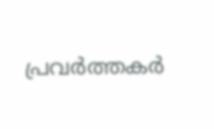പ്രവർത്തകർ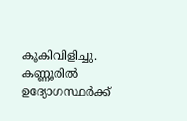കൂകിവിളിച്ചു. കണ്ണൂരിൽ ഉദ്യോഗസ്ഥർക്ക്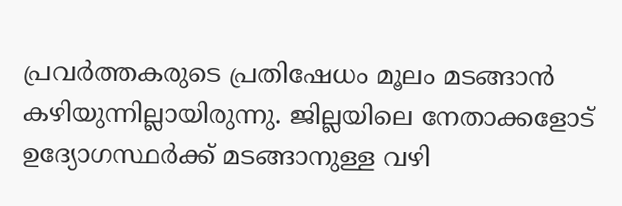പ്രവർത്തകരുടെ പ്രതിഷേധം മൂലം മടങ്ങാൻ കഴിയുന്നില്ലായിരുന്നു. ജില്ലയിലെ നേതാക്കളോട് ഉദ്യോഗസ്ഥർക്ക് മടങ്ങാനുള്ള വഴി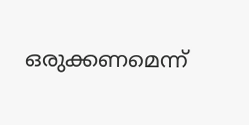ഒരുക്കണമെന്ന്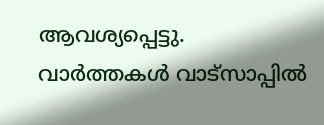ആവശ്യപ്പെട്ടു.
വാർത്തകൾ വാട്സാപ്പിൽ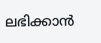ലഭിക്കാൻ